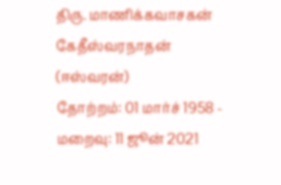திரு. மாணிக்கவாசகன் கேதீஸ்வரநாதன் (ஈஸ்வரன்)
தோற்றம்: 01 மார்ச் 1958 - மறைவு: 11 ஜூன் 2021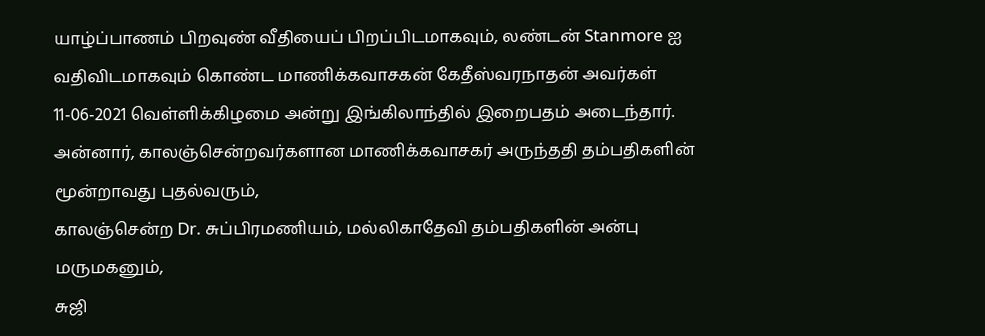யாழ்ப்பாணம் பிறவுண் வீதியைப் பிறப்பிடமாகவும், லண்டன் Stanmore ஐ வதிவிடமாகவும் கொண்ட மாணிக்கவாசகன் கேதீஸ்வரநாதன் அவர்கள் 11-06-2021 வெள்ளிக்கிழமை அன்று இங்கிலாந்தில் இறைபதம் அடைந்தார்.
அன்னார், காலஞ்சென்றவர்களான மாணிக்கவாசகர் அருந்ததி தம்பதிகளின் மூன்றாவது புதல்வரும்,
காலஞ்சென்ற Dr. சுப்பிரமணியம், மல்லிகாதேவி தம்பதிகளின் அன்பு மருமகனும்,
சுஜி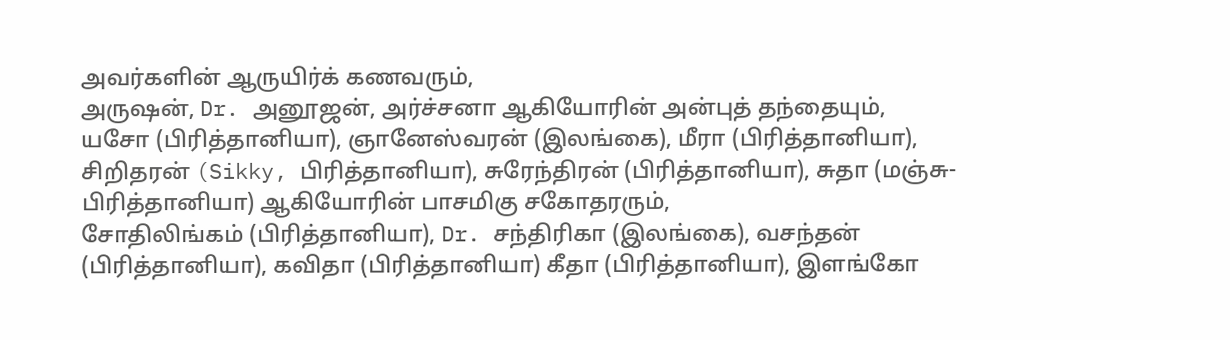அவர்களின் ஆருயிர்க் கணவரும்,
அருஷன், Dr. அனூஜன், அர்ச்சனா ஆகியோரின் அன்புத் தந்தையும்,
யசோ (பிரித்தானியா), ஞானேஸ்வரன் (இலங்கை), மீரா (பிரித்தானியா), சிறிதரன் (Sikky, பிரித்தானியா), சுரேந்திரன் (பிரித்தானியா), சுதா (மஞ்சு- பிரித்தானியா) ஆகியோரின் பாசமிகு சகோதரரும்,
சோதிலிங்கம் (பிரித்தானியா), Dr. சந்திரிகா (இலங்கை), வசந்தன் (பிரித்தானியா), கவிதா (பிரித்தானியா) கீதா (பிரித்தானியா), இளங்கோ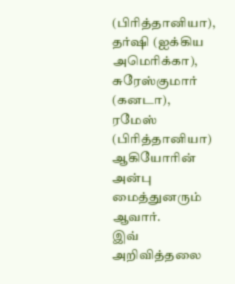(பிரித்தானியா), தர்ஷி (ஐக்கிய அமெரிக்கா), சுரேஸ்குமார் (கனடா), ரமேஸ் (பிரித்தானியா) ஆகியோரின் அன்பு மைத்துனரும் ஆவார்.
இவ் அறிவித்தலை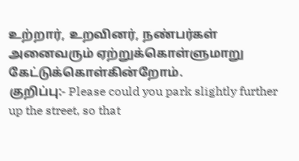உற்றார், உறவினர், நண்பர்கள் அனைவரும் ஏற்றுக்கொள்ளுமாறு கேட்டுக்கொள்கின்றோம்.
குறிப்பு:- Please could you park slightly further up the street, so that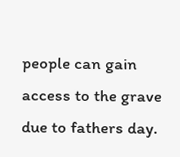people can gain access to the grave due to fathers day.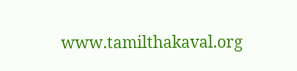www.tamilthakaval.org